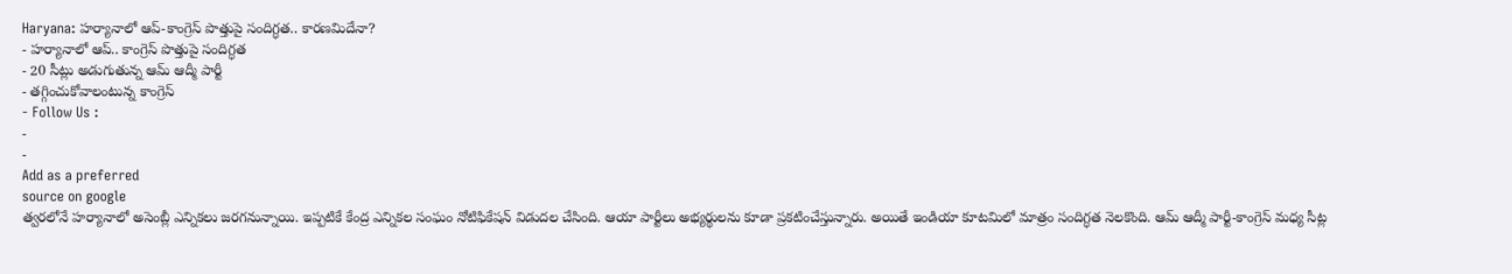Haryana: హర్యానాలో ఆప్-కాంగ్రెస్ పొత్తుపై సందిగ్ధత.. కారణమిదేనా?
- హర్యానాలో ఆప్.. కాంగ్రెస్ పొత్తుపై సందిగ్ధత
- 20 సీట్లు అడుగుతున్న ఆమ్ ఆద్మీ పార్టీ
- తగ్గించుకోవాలంటున్న కాంగ్రెస్
- Follow Us :
-
-
Add as a preferred
source on google
త్వరలోనే హర్యానాలో అసెంబ్లీ ఎన్నికలు జరగనున్నాయి. ఇప్పటికే కేంద్ర ఎన్నికల సంఘం నోటిఫికేషన్ విడుదల చేసింది. ఆయా పార్టీలు అభ్యర్థులను కూడా ప్రకటించేస్తున్నారు. అయితే ఇండియా కూటమిలో మాత్రం సందిగ్ధత నెలకొంది. ఆమ్ ఆద్మీ పార్టీ-కాంగ్రెస్ మధ్య సీట్ల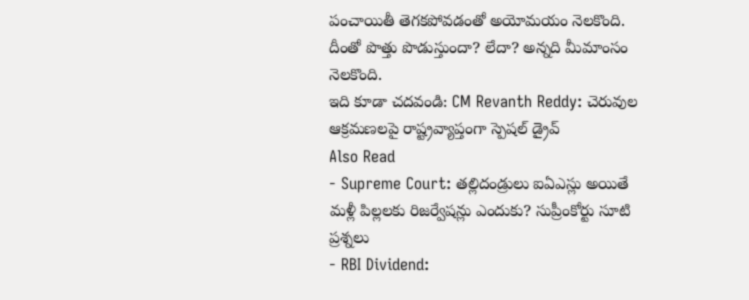పంచాయితీ తెగకపోవడంతో అయోమయం నెలకొంది. దీంతో పొత్తు పొడుస్తుందా? లేదా? అన్నది మీమాంసం నెలకొంది.
ఇది కూడా చదవండి: CM Revanth Reddy: చెరువుల ఆక్రమణలపై రాష్ట్రవ్యాప్తంగా స్పెషల్ డ్రైవ్
Also Read
- Supreme Court: తల్లిదండ్రులు ఐఏఎస్లు అయితే మళ్లీ పిల్లలకు రిజర్వేషన్లు ఎందుకు? సుప్రీంకోర్టు సూటి ప్రశ్నలు
- RBI Dividend: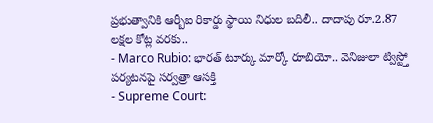ప్రభుత్వానికి ఆర్బీఐ రికార్డు స్థాయి నిధుల బదిలీ.. దాదాపు రూ.2.87 లక్షల కోట్ల వరకు..
- Marco Rubio: భారత్ టూర్కు మార్కో రూబియో.. వెనిజులా ట్విస్ట్తో పర్యటనపై సర్వత్రా ఆసక్తి
- Supreme Court: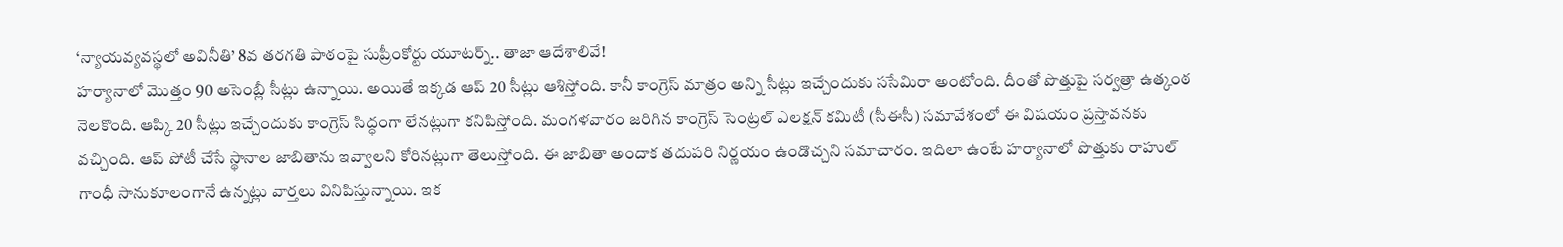‘న్యాయవ్యవస్థలో అవినీతి’ 8వ తరగతి పాఠంపై సుప్రీంకోర్టు యూటర్న్.. తాజా ఆదేశాలివే!
హర్యానాలో మొత్తం 90 అసెంబ్లీ సీట్లు ఉన్నాయి. అయితే ఇక్కడ ఆప్ 20 సీట్లు ఆశిస్తోంది. కానీ కాంగ్రెస్ మాత్రం అన్ని సీట్లు ఇచ్చేందుకు ససేమిరా అంటోంది. దీంతో పొత్తుపై సర్వత్రా ఉత్కంఠ నెలకొంది. ఆప్కి 20 సీట్లు ఇచ్చేందుకు కాంగ్రెస్ సిద్ధంగా లేనట్లుగా కనిపిస్తోంది. మంగళవారం జరిగిన కాంగ్రెస్ సెంట్రల్ ఎలక్షన్ కమిటీ (సీఈసీ) సమావేశంలో ఈ విషయం ప్రస్తావనకు వచ్చింది. ఆప్ పోటీ చేసే స్థానాల జాబితాను ఇవ్వాలని కోరినట్లుగా తెలుస్తోంది. ఈ జాబితా అందాక తదుపరి నిర్ణయం ఉండొచ్చని సమాచారం. ఇదిలా ఉంటే హర్యానాలో పొత్తుకు రాహుల్ గాంధీ సానుకూలంగానే ఉన్నట్లు వార్తలు వినిపిస్తున్నాయి. ఇక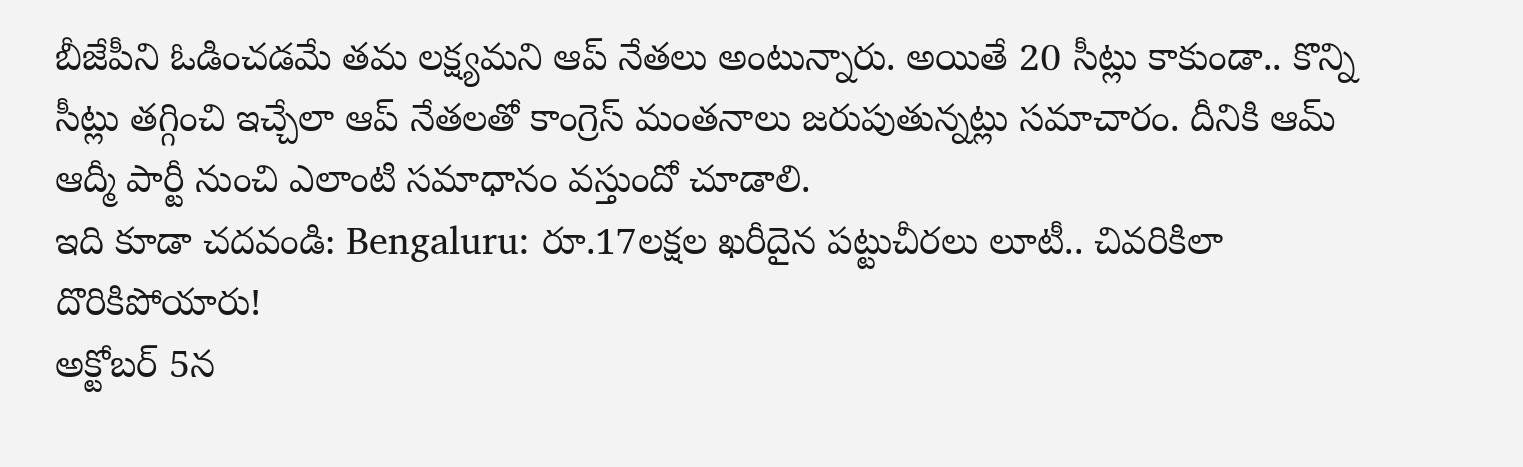బీజేపీని ఓడించడమే తమ లక్ష్యమని ఆప్ నేతలు అంటున్నారు. అయితే 20 సీట్లు కాకుండా.. కొన్ని సీట్లు తగ్గించి ఇచ్చేలా ఆప్ నేతలతో కాంగ్రెస్ మంతనాలు జరుపుతున్నట్లు సమాచారం. దీనికి ఆమ్ ఆద్మీ పార్టీ నుంచి ఎలాంటి సమాధానం వస్తుందో చూడాలి.
ఇది కూడా చదవండి: Bengaluru: రూ.17లక్షల ఖరీదైన పట్టుచీరలు లూటీ.. చివరికిలా దొరికిపోయారు!
అక్టోబర్ 5న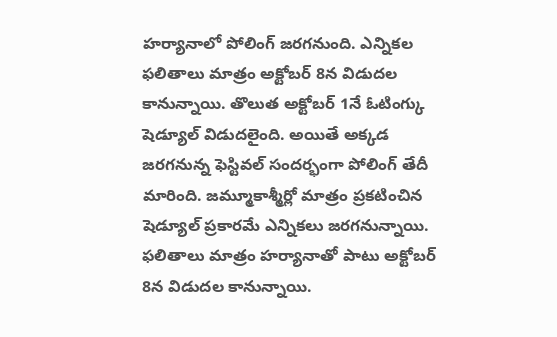హర్యానాలో పోలింగ్ జరగనుంది. ఎన్నికల ఫలితాలు మాత్రం అక్టోబర్ 8న విడుదల కానున్నాయి. తొలుత అక్టోబర్ 1నే ఓటింగ్కు షెడ్యూల్ విడుదలైంది. అయితే అక్కడ జరగనున్న ఫెస్టివల్ సందర్భంగా పోలింగ్ తేదీ మారింది. జమ్మూకాశ్మీర్లో మాత్రం ప్రకటించిన షెడ్యూల్ ప్రకారమే ఎన్నికలు జరగనున్నాయి. ఫలితాలు మాత్రం హర్యానాతో పాటు అక్టోబర్ 8న విడుదల కానున్నాయి.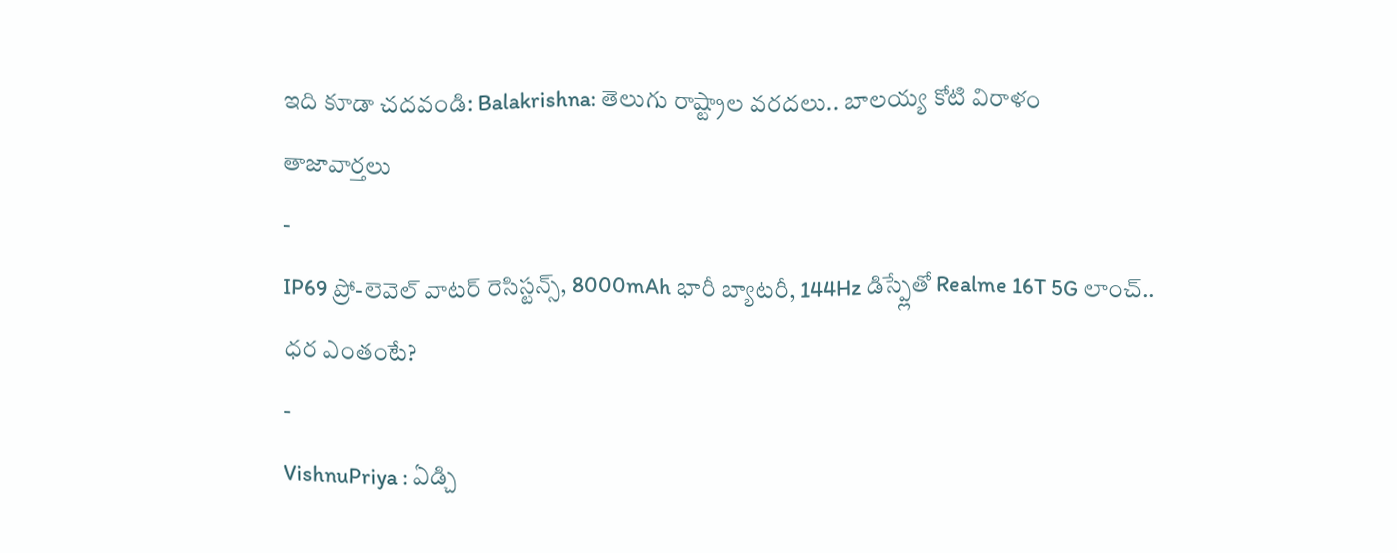ఇది కూడా చదవండి: Balakrishna: తెలుగు రాష్ట్రాల వరదలు.. బాలయ్య కోటి విరాళం
తాజావార్తలు
-
IP69 ప్రో-లెవెల్ వాటర్ రెసిస్టన్స్, 8000mAh భారీ బ్యాటరీ, 144Hz డిస్ప్లేతో Realme 16T 5G లాంచ్.. ధర ఎంతంటే?
-
VishnuPriya : ఏడ్చి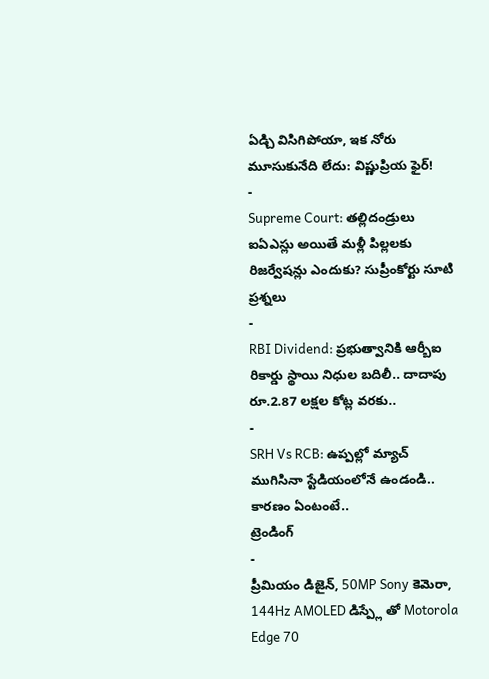ఏడ్చి విసిగిపోయా, ఇక నోరు మూసుకునేది లేదు: విష్ణుప్రియ ఫైర్!
-
Supreme Court: తల్లిదండ్రులు ఐఏఎస్లు అయితే మళ్లీ పిల్లలకు రిజర్వేషన్లు ఎందుకు? సుప్రీంకోర్టు సూటి ప్రశ్నలు
-
RBI Dividend: ప్రభుత్వానికి ఆర్బీఐ రికార్డు స్థాయి నిధుల బదిలీ.. దాదాపు రూ.2.87 లక్షల కోట్ల వరకు..
-
SRH Vs RCB: ఉప్పల్లో మ్యాచ్ ముగిసినా స్టేడియంలోనే ఉండండి.. కారణం ఏంటంటే..
ట్రెండింగ్
-
ప్రీమియం డిజైన్, 50MP Sony కెమెరా, 144Hz AMOLED డిస్ప్లే తో Motorola Edge 70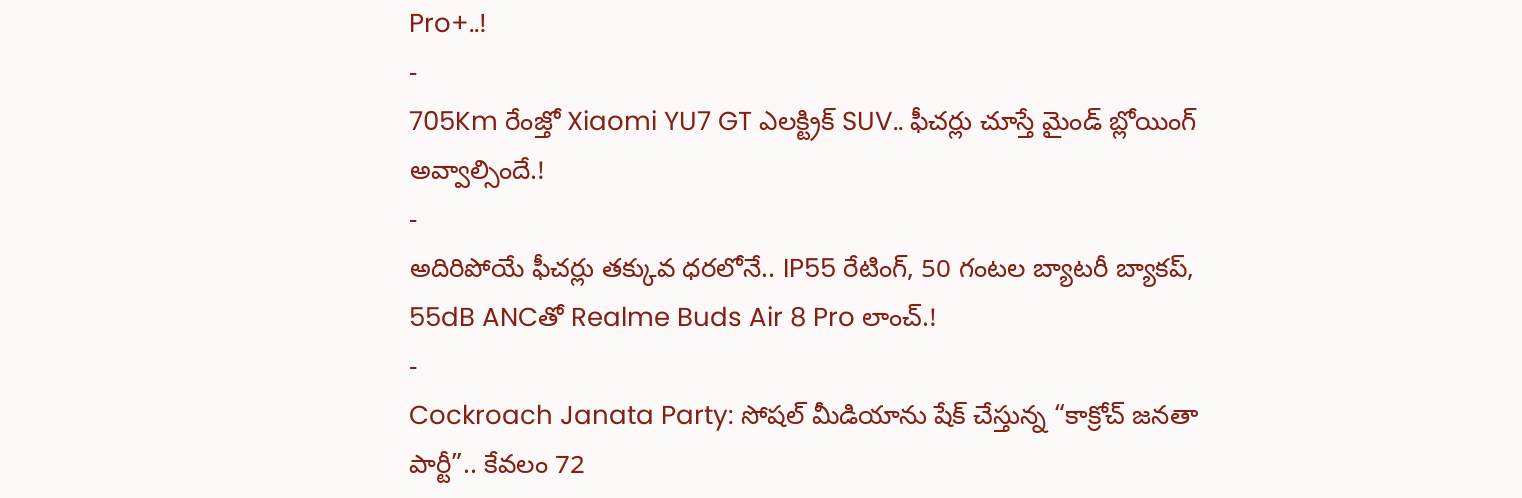Pro+..!
-
705Km రేంజ్తో Xiaomi YU7 GT ఎలక్ట్రిక్ SUV.. ఫీచర్లు చూస్తే మైండ్ బ్లోయింగ్ అవ్వాల్సిందే.!
-
అదిరిపోయే ఫీచర్లు తక్కువ ధరలోనే.. IP55 రేటింగ్, 50 గంటల బ్యాటరీ బ్యాకప్, 55dB ANCతో Realme Buds Air 8 Pro లాంచ్.!
-
Cockroach Janata Party: సోషల్ మీడియాను షేక్ చేస్తున్న “కాక్రోచ్ జనతా పార్టీ”.. కేవలం 72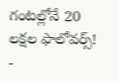గంటల్లోనే 20 లక్షల ఫాలోవర్స్!
-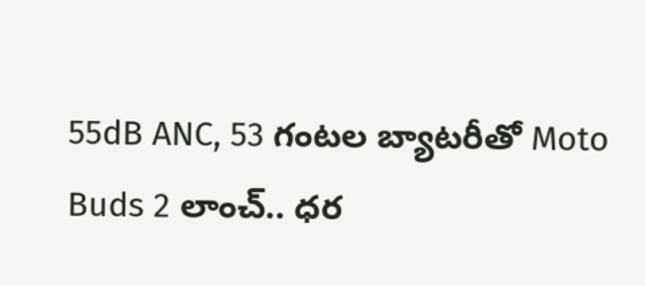55dB ANC, 53 గంటల బ్యాటరీతో Moto Buds 2 లాంచ్.. ధర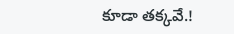కూడా తక్కవే.!